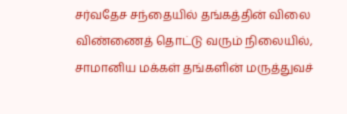சர்வதேச சந்தையில் தங்கத்தின் விலை விண்ணைத் தொட்டு வரும் நிலையில், சாமானிய மக்கள் தங்களின் மருத்துவச்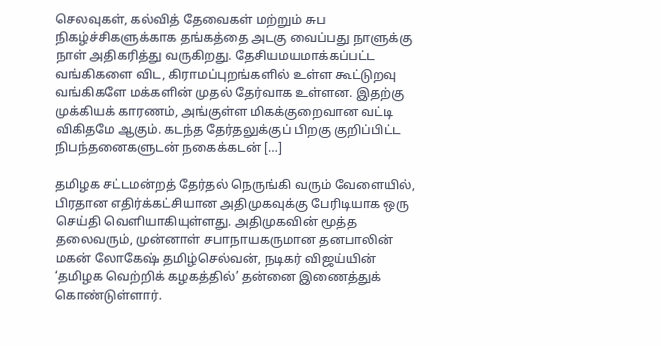செலவுகள், கல்வித் தேவைகள் மற்றும் சுப நிகழ்ச்சிகளுக்காக தங்கத்தை அடகு வைப்பது நாளுக்கு நாள் அதிகரித்து வருகிறது. தேசியமயமாக்கப்பட்ட வங்கிகளை விட, கிராமப்புறங்களில் உள்ள கூட்டுறவு வங்கிகளே மக்களின் முதல் தேர்வாக உள்ளன. இதற்கு முக்கியக் காரணம், அங்குள்ள மிகக்குறைவான வட்டி விகிதமே ஆகும். கடந்த தேர்தலுக்குப் பிறகு குறிப்பிட்ட நிபந்தனைகளுடன் நகைக்கடன் […]

தமிழக சட்டமன்றத் தேர்தல் நெருங்கி வரும் வேளையில், பிரதான எதிர்க்கட்சியான அதிமுகவுக்கு பேரிடியாக ஒரு செய்தி வெளியாகியுள்ளது. அதிமுகவின் மூத்த தலைவரும், முன்னாள் சபாநாயகருமான தனபாலின் மகன் லோகேஷ் தமிழ்செல்வன், நடிகர் விஜய்யின் ‘தமிழக வெற்றிக் கழகத்தில்’ தன்னை இணைத்துக் கொண்டுள்ளார்.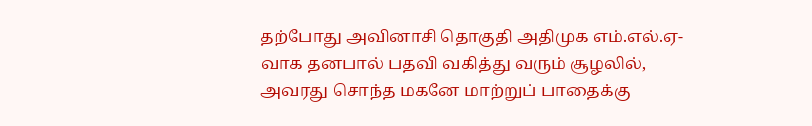தற்போது அவினாசி தொகுதி அதிமுக எம்.எல்.ஏ-வாக தனபால் பதவி வகித்து வரும் சூழலில், அவரது சொந்த மகனே மாற்றுப் பாதைக்கு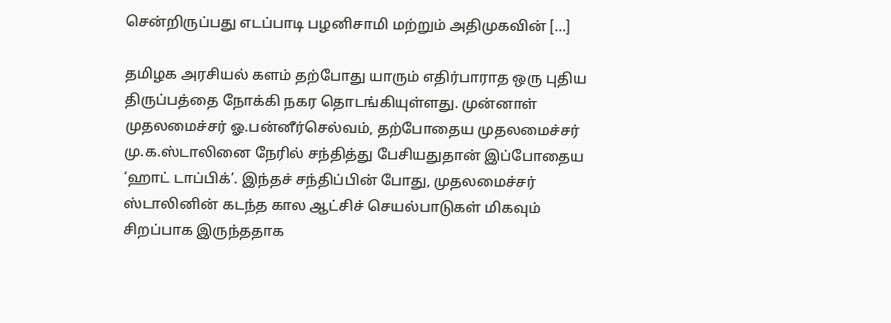சென்றிருப்பது எடப்பாடி பழனிசாமி மற்றும் அதிமுகவின் […]

தமிழக அரசியல் களம் தற்போது யாரும் எதிர்பாராத ஒரு புதிய திருப்பத்தை நோக்கி நகர தொடங்கியுள்ளது. முன்னாள் முதலமைச்சர் ஓ.பன்னீர்செல்வம், தற்போதைய முதலமைச்சர் மு.க.ஸ்டாலினை நேரில் சந்தித்து பேசியதுதான் இப்போதைய ‘ஹாட் டாப்பிக்’. இந்தச் சந்திப்பின் போது, முதலமைச்சர் ஸ்டாலினின் கடந்த கால ஆட்சிச் செயல்பாடுகள் மிகவும் சிறப்பாக இருந்ததாக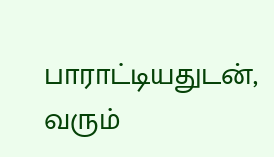பாராட்டியதுடன், வரும்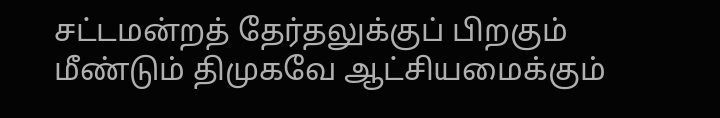சட்டமன்றத் தேர்தலுக்குப் பிறகும் மீண்டும் திமுகவே ஆட்சியமைக்கும்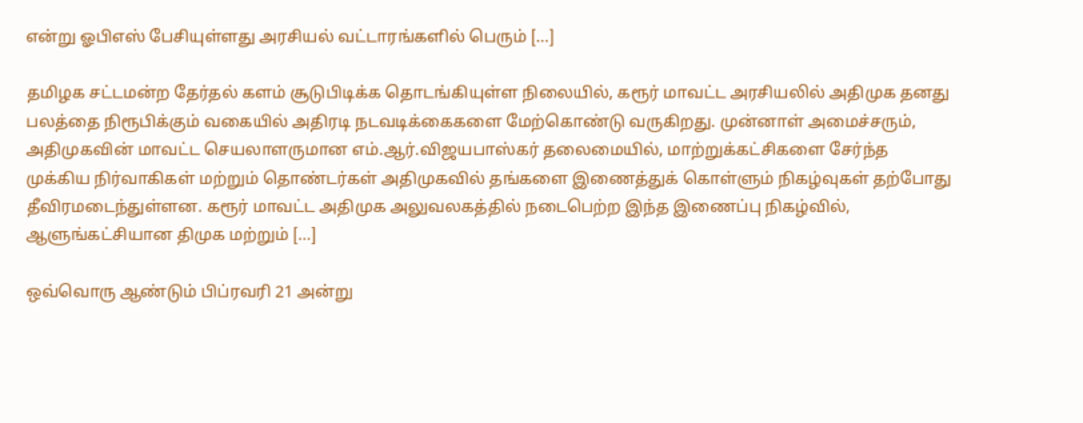என்று ஓபிஎஸ் பேசியுள்ளது அரசியல் வட்டாரங்களில் பெரும் […]

தமிழக சட்டமன்ற தேர்தல் களம் சூடுபிடிக்க தொடங்கியுள்ள நிலையில், கரூர் மாவட்ட அரசியலில் அதிமுக தனது பலத்தை நிரூபிக்கும் வகையில் அதிரடி நடவடிக்கைகளை மேற்கொண்டு வருகிறது. முன்னாள் அமைச்சரும், அதிமுகவின் மாவட்ட செயலாளருமான எம்.ஆர்.விஜயபாஸ்கர் தலைமையில், மாற்றுக்கட்சிகளை சேர்ந்த முக்கிய நிர்வாகிகள் மற்றும் தொண்டர்கள் அதிமுகவில் தங்களை இணைத்துக் கொள்ளும் நிகழ்வுகள் தற்போது தீவிரமடைந்துள்ளன. கரூர் மாவட்ட அதிமுக அலுவலகத்தில் நடைபெற்ற இந்த இணைப்பு நிகழ்வில், ஆளுங்கட்சியான திமுக மற்றும் […]

ஒவ்வொரு ஆண்டும் பிப்ரவரி 21 அன்று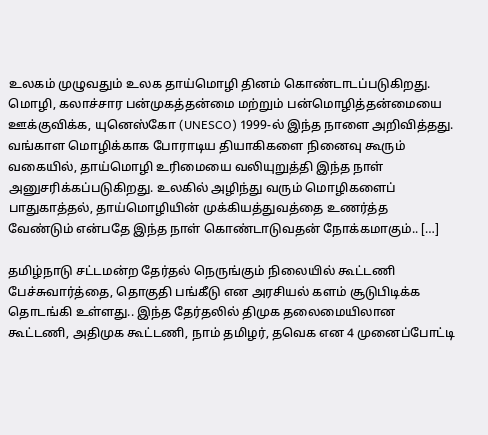உலகம் முழுவதும் உலக தாய்மொழி தினம் கொண்டாடப்படுகிறது. மொழி, கலாச்சார பன்முகத்தன்மை மற்றும் பன்மொழித்தன்மையை ஊக்குவிக்க, யுனெஸ்கோ (UNESCO) 1999-ல் இந்த நாளை அறிவித்தது. வங்காள மொழிக்காக போராடிய தியாகிகளை நினைவு கூரும் வகையில், தாய்மொழி உரிமையை வலியுறுத்தி இந்த நாள் அனுசரிக்கப்படுகிறது. உலகில் அழிந்து வரும் மொழிகளைப் பாதுகாத்தல், தாய்மொழியின் முக்கியத்துவத்தை உணர்த்த வேண்டும் என்பதே இந்த நாள் கொண்டாடுவதன் நோக்கமாகும்.. […]

தமிழ்நாடு சட்டமன்ற தேர்தல் நெருங்கும் நிலையில் கூட்டணி பேச்சுவார்த்தை, தொகுதி பங்கீடு என அரசியல் களம் சூடுபிடிக்க தொடங்கி உள்ளது.. இந்த தேர்தலில் திமுக தலைமையிலான கூட்டணி, அதிமுக கூட்டணி, நாம் தமிழர், தவெக என 4 முனைப்போட்டி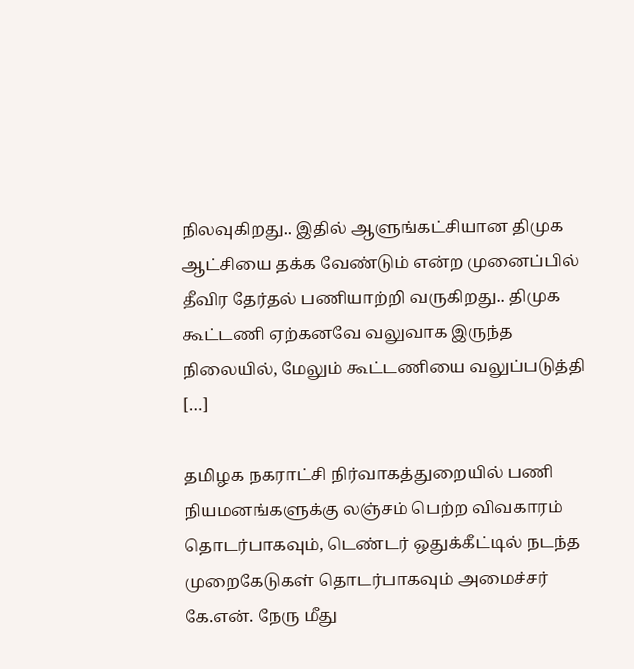நிலவுகிறது.. இதில் ஆளுங்கட்சியான திமுக ஆட்சியை தக்க வேண்டும் என்ற முனைப்பில் தீவிர தேர்தல் பணியாற்றி வருகிறது.. திமுக கூட்டணி ஏற்கனவே வலுவாக இருந்த நிலையில், மேலும் கூட்டணியை வலுப்படுத்தி […]

தமிழக நகராட்சி நிர்வாகத்துறையில் பணி நியமனங்களுக்கு லஞ்சம் பெற்ற விவகாரம் தொடர்பாகவும், டெண்டர் ஒதுக்கீட்டில் நடந்த முறைகேடுகள் தொடர்பாகவும் அமைச்சர் கே.என். நேரு மீது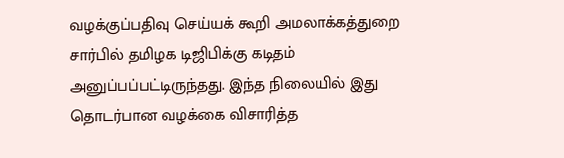வழக்குப்பதிவு செய்யக் கூறி அமலாக்கத்துறை சார்பில் தமிழக டிஜிபிக்கு கடிதம் அனுப்பப்பட்டிருந்தது. இந்த நிலையில் இது தொடர்பான வழக்கை விசாரித்த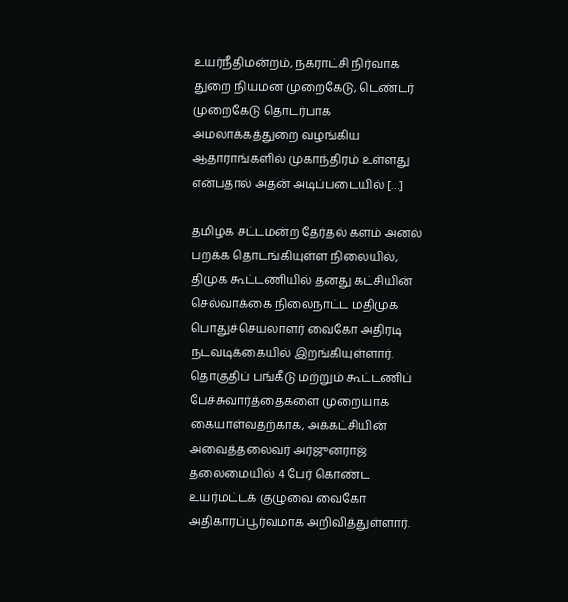உயர்நீதிமன்றம், நகராட்சி நிர்வாக துறை நியமன முறைகேடு, டெண்டர் முறைகேடு தொடர்பாக அமலாக்கத்துறை வழங்கிய ஆதாராங்களில் முகாந்திரம் உள்ளது என்பதால் அதன் அடிப்படையில் […]

தமிழக சட்டமன்ற தேர்தல் களம் அனல் பறக்க தொடங்கியுள்ள நிலையில், திமுக கூட்டணியில் தனது கட்சியின் செல்வாக்கை நிலைநாட்ட மதிமுக பொதுச்செயலாளர் வைகோ அதிரடி நடவடிக்கையில் இறங்கியுள்ளார். தொகுதிப் பங்கீடு மற்றும் கூட்டணிப் பேச்சுவார்த்தைகளை முறையாக கையாள்வதற்காக, அக்கட்சியின் அவைத்தலைவர் அர்ஜுனராஜ் தலைமையில் 4 பேர் கொண்ட உயர்மட்டக் குழுவை வைகோ அதிகாரப்பூர்வமாக அறிவித்துள்ளார்.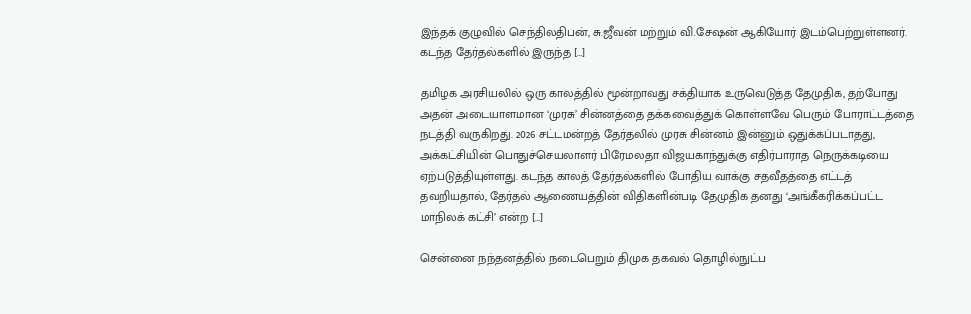இந்தக் குழுவில் செந்திலதிபன், சு.ஜீவன் மற்றும் வி.சேஷன் ஆகியோர் இடம்பெற்றுள்ளனர். கடந்த தேர்தல்களில் இருந்த […]

தமிழக அரசியலில் ஒரு காலத்தில் மூன்றாவது சக்தியாக உருவெடுத்த தேமுதிக, தற்போது அதன் அடையாளமான ‘முரசு’ சின்னத்தை தக்கவைத்துக் கொள்ளவே பெரும் போராட்டத்தை நடத்தி வருகிறது. 2026 சட்டமன்றத் தேர்தலில் முரசு சின்னம் இன்னும் ஒதுக்கப்படாதது, அக்கட்சியின் பொதுச்செயலாளர் பிரேமலதா விஜயகாந்துக்கு எதிர்பாராத நெருக்கடியை ஏற்படுத்தியுள்ளது. கடந்த காலத் தேர்தல்களில் போதிய வாக்கு சதவீதத்தை எட்டத் தவறியதால், தேர்தல் ஆணையத்தின் விதிகளின்படி தேமுதிக தனது ‘அங்கீகரிக்கப்பட்ட மாநிலக் கட்சி’ என்ற […]

சென்னை நந்தனத்தில் நடைபெறும் திமுக தகவல் தொழில்நுட்ப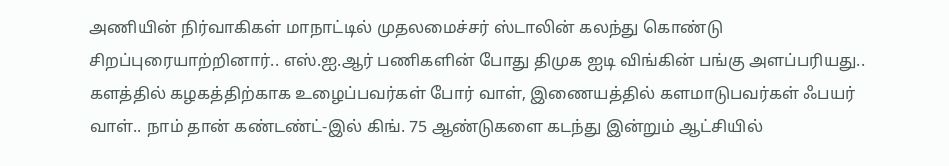அணியின் நிர்வாகிகள் மாநாட்டில் முதலமைச்சர் ஸ்டாலின் கலந்து கொண்டு சிறப்புரையாற்றினார்.. எஸ்.ஐ.ஆர் பணிகளின் போது திமுக ஐடி விங்கின் பங்கு அளப்பரியது.. களத்தில் கழகத்திற்காக உழைப்பவர்கள் போர் வாள், இணையத்தில் களமாடுபவர்கள் ஃபயர் வாள்.. நாம் தான் கண்டண்ட்-இல் கிங். 75 ஆண்டுகளை கடந்து இன்றும் ஆட்சியில்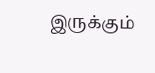இருக்கும்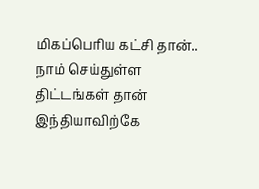மிகப்பெரிய கட்சி தான்.. நாம் செய்துள்ள திட்டங்கள் தான் இந்தியாவிற்கே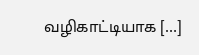வழிகாட்டியாக […]